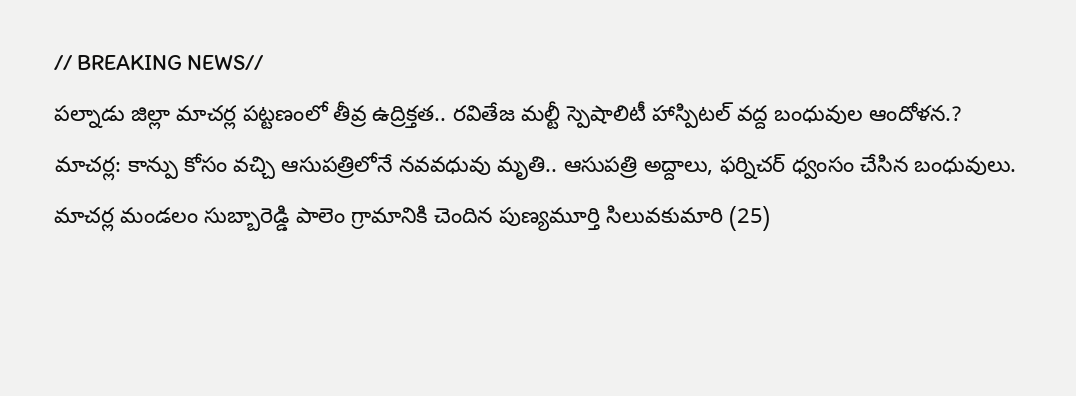// BREAKING NEWS//
పల్నాడు జిల్లా మాచర్ల పట్టణంలో తీవ్ర ఉద్రిక్తత.. రవితేజ మల్టీ స్పెషాలిటీ హాస్పిటల్ వద్ద బంధువుల ఆందోళన.?
మాచర్ల: కాన్పు కోసం వచ్చి ఆసుపత్రిలోనే నవవధువు మృతి.. ఆసుపత్రి అద్దాలు, ఫర్నిచర్ ధ్వంసం చేసిన బంధువులు.
మాచర్ల మండలం సుబ్బారెడ్డి పాలెం గ్రామానికి చెందిన పుణ్యమూర్తి సిలువకుమారి (25)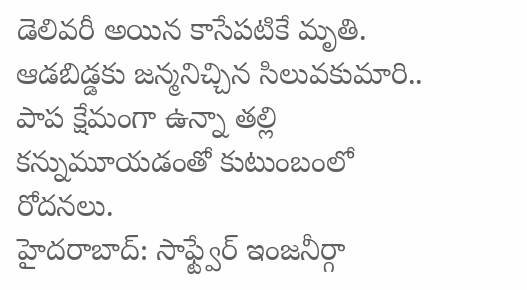డెలివరీ అయిన కాసేపటికే మృతి.
ఆడబిడ్డకు జన్మనిచ్చిన సిలువకుమారి.. పాప క్షేమంగా ఉన్నా తల్లి కన్నుమూయడంతో కుటుంబంలో రోదనలు.
హైదరాబాద్: సాఫ్ట్వేర్ ఇంజనీర్గా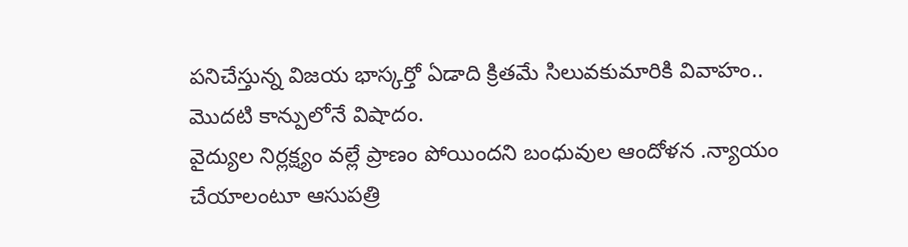పనిచేస్తున్న విజయ భాస్కర్తో ఏడాది క్రితమే సిలువకుమారికి వివాహం.. మొదటి కాన్పులోనే విషాదం.
వైద్యుల నిర్లక్ష్యం వల్లే ప్రాణం పోయిందని బంధువుల ఆందోళన .న్యాయం చేయాలంటూ ఆసుపత్రి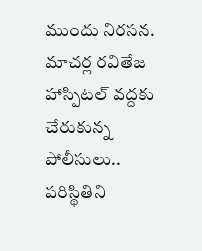ముందు నిరసన.
మాచర్ల రవితేజ హాస్పిటల్ వద్దకు చేరుకున్న పోలీసులు.. పరిస్థితిని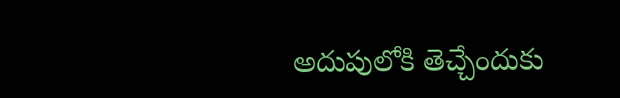అదుపులోకి తెచ్చేందుకు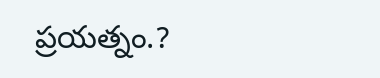ప్రయత్నం.?